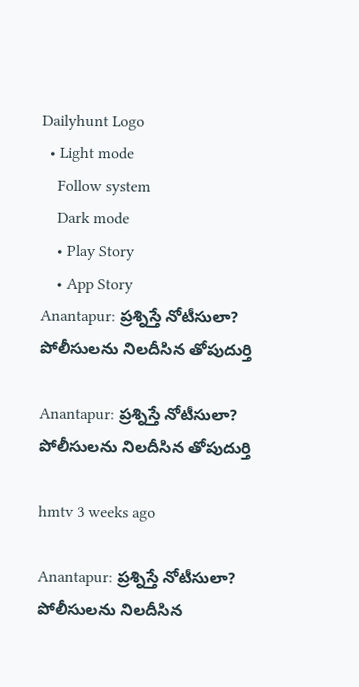Dailyhunt Logo
  • Light mode
    Follow system
    Dark mode
    • Play Story
    • App Story
Anantapur: ప్రశ్నిస్తే నోటీసులా? పోలీసులను నిలదీసిన తోపుదుర్తి

Anantapur: ప్రశ్నిస్తే నోటీసులా? పోలీసులను నిలదీసిన తోపుదుర్తి

hmtv 3 weeks ago

Anantapur: ప్రశ్నిస్తే నోటీసులా? పోలీసులను నిలదీసిన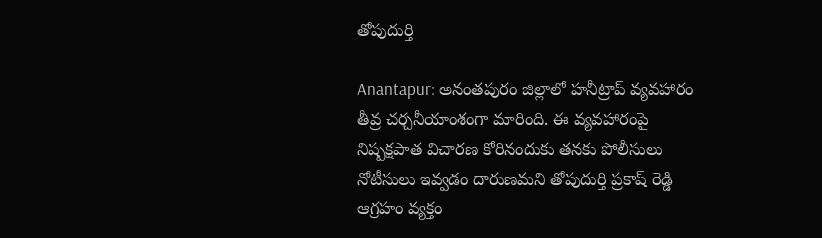తోపుదుర్తి

Anantapur: అనంతపురం జిల్లాలో హనీట్రాప్ వ్యవహారం తీవ్ర చర్చనీయాంశంగా మారింది. ఈ వ్యవహారంపై నిష్పక్షపాత విచారణ కోరినందుకు తనకు పోలీసులు నోటీసులు ఇవ్వడం దారుణమని తోపుదుర్తి ప్రకాష్ రెడ్డి ఆగ్రహం వ్యక్తం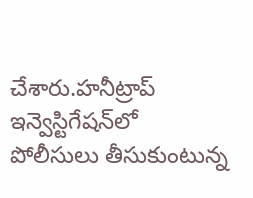చేశారు.హనీట్రాప్ ఇన్వెస్టిగేషన్‌లో పోలీసులు తీసుకుంటున్న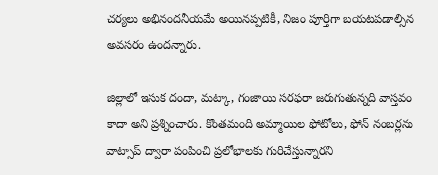చర్యలు అభినందనీయమే అయినప్పటికీ, నిజం పూర్తిగా బయటపడాల్సిన అవసరం ఉందన్నారు.

జిల్లాలో ఇసుక దందా, మట్కా, గంజాయి సరఫరా జరుగుతున్నది వాస్తవం కాదా అని ప్రశ్నించారు. కొంతమంది అమ్మాయిల ఫోటోలు, ఫోన్ నంబర్లను వాట్సాప్ ద్వారా పంపించి ప్రలోభాలకు గురిచేస్తున్నారని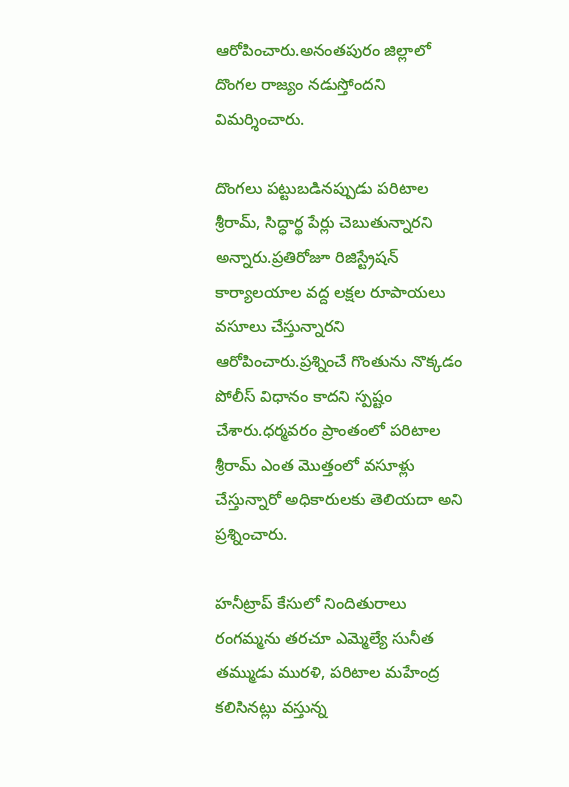ఆరోపించారు.అనంతపురం జిల్లాలో దొంగల రాజ్యం నడుస్తోందని విమర్శించారు.

దొంగలు పట్టుబడినప్పుడు పరిటాల శ్రీరామ్, సిద్ధార్థ పేర్లు చెబుతున్నారని అన్నారు.ప్రతిరోజూ రిజిస్ట్రేషన్ కార్యాలయాల వద్ద లక్షల రూపాయలు వసూలు చేస్తున్నారని ఆరోపించారు.ప్రశ్నించే గొంతును నొక్కడం పోలీస్ విధానం కాదని స్పష్టం చేశారు.ధర్మవరం ప్రాంతంలో పరిటాల శ్రీరామ్ ఎంత మొత్తంలో వసూళ్లు చేస్తున్నారో అధికారులకు తెలియదా అని ప్రశ్నించారు.

హనీట్రాప్ కేసులో నిందితురాలు రంగమ్మను తరచూ ఎమ్మెల్యే సునీత తమ్ముడు మురళి, పరిటాల మహేంద్ర కలిసినట్లు వస్తున్న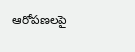ఆరోపణలపై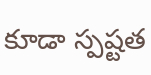కూడా స్పష్టత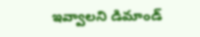ఇవ్వాలని డిమాండ్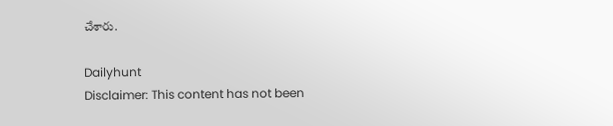చేశారు.

Dailyhunt
Disclaimer: This content has not been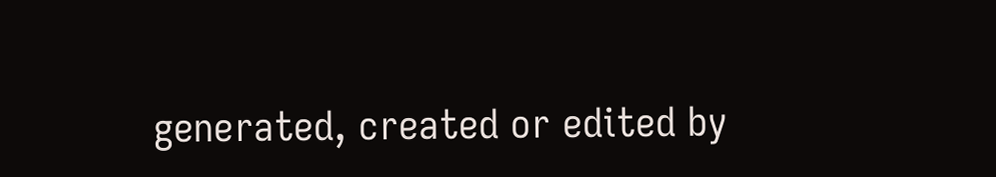generated, created or edited by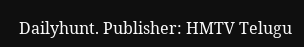Dailyhunt. Publisher: HMTV Telugu